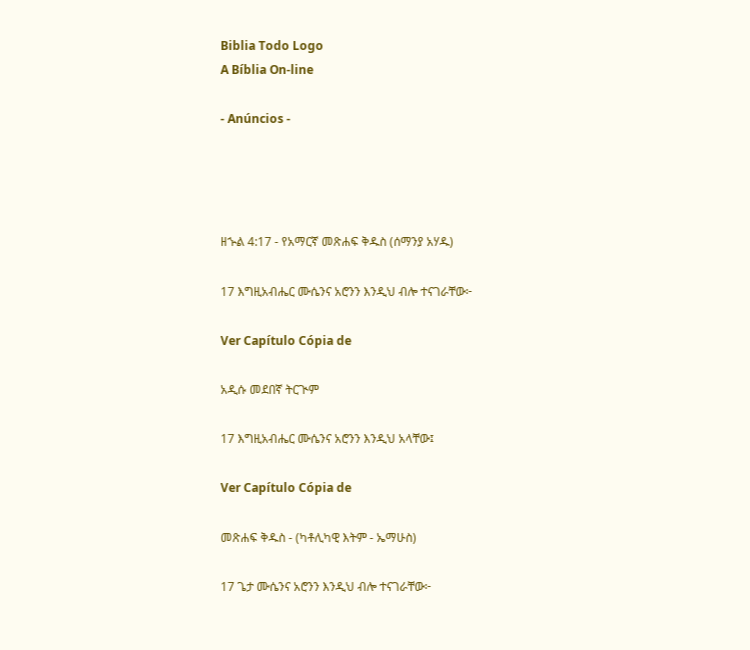Biblia Todo Logo
A Bíblia On-line

- Anúncios -




ዘኍል 4:17 - የአማርኛ መጽሐፍ ቅዱስ (ሰማንያ አሃዱ)

17 እግዚአብሔር ሙሴንና አሮንን እንዲህ ብሎ ተናገራቸው፦

Ver Capítulo Cópia de

አዲሱ መደበኛ ትርጒም

17 እግዚአብሔር ሙሴንና አሮንን እንዲህ አላቸው፤

Ver Capítulo Cópia de

መጽሐፍ ቅዱስ - (ካቶሊካዊ እትም - ኤማሁስ)

17 ጌታ ሙሴንና አሮንን እንዲህ ብሎ ተናገራቸው፦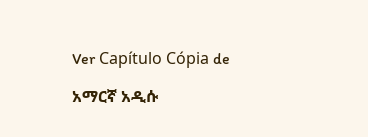Ver Capítulo Cópia de

አማርኛ አዲሱ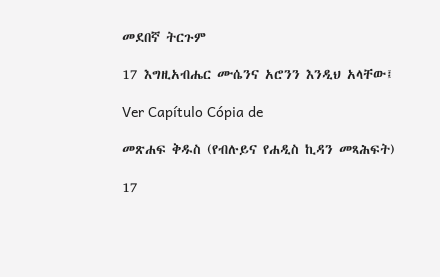መደበኛ ትርጉም

17 እግዚአብሔር ሙሴንና አሮንን እንዲህ አላቸው፤

Ver Capítulo Cópia de

መጽሐፍ ቅዱስ (የብሉይና የሐዲስ ኪዳን መጻሕፍት)

17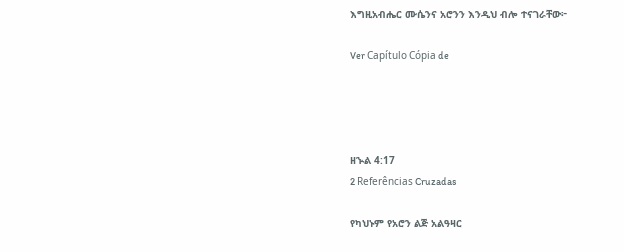እግዚአብሔር ሙሴንና አሮንን እንዲህ ብሎ ተናገራቸው፦

Ver Capítulo Cópia de




ዘኍል 4:17
2 Referências Cruzadas

የካህኑም የአሮን ልጅ አልዓዛር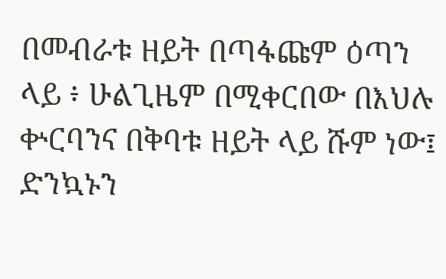በመብራቱ ዘይት በጣፋጩም ዕጣን ላይ ፥ ሁልጊዜም በሚቀርበው በእህሉ ቍርባንና በቅባቱ ዘይት ላይ ሹም ነው፤ ድንኳኑን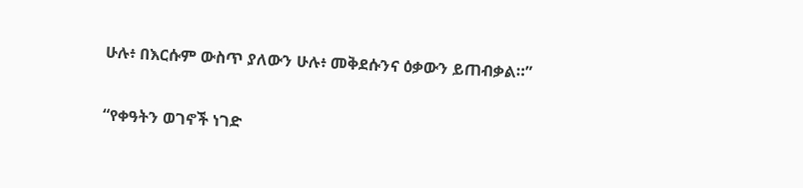ሁሉ፥ በእርሱም ውስጥ ያለውን ሁሉ፥ መቅደሱንና ዕቃውን ይጠብቃል።”


“የቀዓትን ወገኖች ነገድ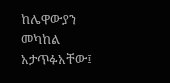ከሌዋውያን መካከል አታጥፉአቸው፤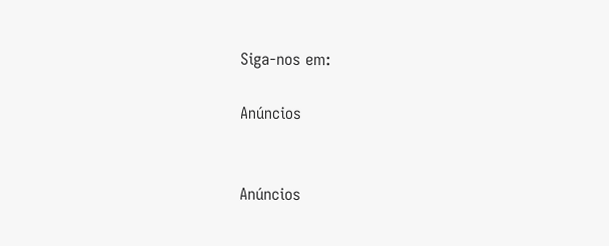Siga-nos em:

Anúncios


Anúncios